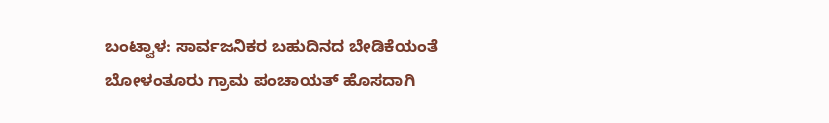ಬಂಟ್ವಾಳ: ಸಾರ್ವಜನಿಕರ ಬಹುದಿನದ ಬೇಡಿಕೆಯಂತೆ ಬೋಳಂತೂರು ಗ್ರಾಮ ಪಂಚಾಯತ್ ಹೊಸದಾಗಿ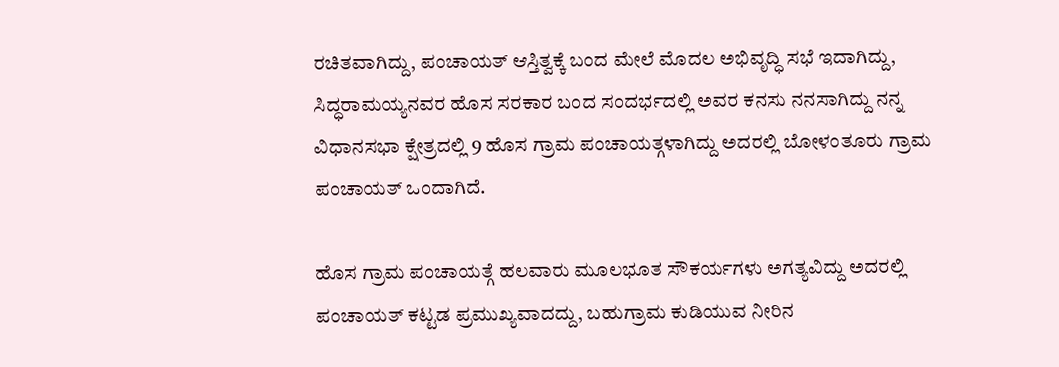ರಚಿತವಾಗಿದ್ದು, ಪಂಚಾಯತ್ ಆಸ್ತಿತ್ವಕ್ಕೆ ಬಂದ ಮೇಲೆ ಮೊದಲ ಅಭಿವೃದ್ಧಿ ಸಭೆ ಇದಾಗಿದ್ದು, ಸಿದ್ಧರಾಮಯ್ಯನವರ ಹೊಸ ಸರಕಾರ ಬಂದ ಸಂದರ್ಭದಲ್ಲಿ ಅವರ ಕನಸು ನನಸಾಗಿದ್ದು ನನ್ನ ವಿಧಾನಸಭಾ ಕ್ಷೇತ್ರದಲ್ಲಿ 9 ಹೊಸ ಗ್ರಾಮ ಪಂಚಾಯತ್ಗಳಾಗಿದ್ದು ಅದರಲ್ಲಿ ಬೋಳಂತೂರು ಗ್ರಾಮ ಪಂಚಾಯತ್ ಒಂದಾಗಿದೆ.

ಹೊಸ ಗ್ರಾಮ ಪಂಚಾಯತ್ಗೆ ಹಲವಾರು ಮೂಲಭೂತ ಸೌಕರ್ಯಗಳು ಅಗತ್ಯವಿದ್ದು ಅದರಲ್ಲಿ ಪಂಚಾಯತ್ ಕಟ್ಟಡ ಪ್ರಮುಖ್ಯವಾದದ್ದು, ಬಹುಗ್ರಾಮ ಕುಡಿಯುವ ನೀರಿನ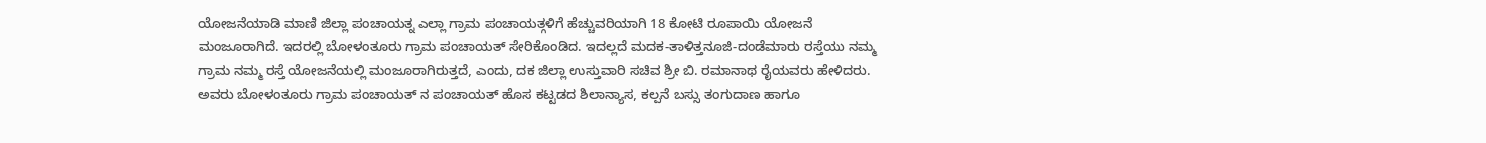ಯೋಜನೆಯಾಡಿ ಮಾಣಿ ಜಿಲ್ಲಾ ಪಂಚಾಯತ್ನ ಎಲ್ಲಾ ಗ್ರಾಮ ಪಂಚಾಯತ್ಗಳಿಗೆ ಹೆಚ್ಚುವರಿಯಾಗಿ 18 ಕೋಟಿ ರೂಪಾಯಿ ಯೋಜನೆ ಮಂಜೂರಾಗಿದೆ. ಇದರಲ್ಲಿ ಬೋಳಂತೂರು ಗ್ರಾಮ ಪಂಚಾಯತ್ ಸೇರಿಕೊಂಡಿದ. ಇದಲ್ಲದೆ ಮದಕ-ತಾಳಿತ್ತನೂಜಿ-ದಂಡೆಮಾರು ರಸ್ತೆಯು ನಮ್ಮ ಗ್ರಾಮ ನಮ್ಮ ರಸ್ತೆ ಯೋಜನೆಯಲ್ಲಿ ಮಂಜೂರಾಗಿರುತ್ತದೆ, ಎಂದು, ದಕ ಜಿಲ್ಲಾ ಉಸ್ತುವಾರಿ ಸಚಿವ ಶ್ರೀ ಬಿ. ರಮಾನಾಥ ರೈಯವರು ಹೇಳಿದರು.
ಅವರು ಬೋಳಂತೂರು ಗ್ರಾಮ ಪಂಚಾಯತ್ ನ ಪಂಚಾಯತ್ ಹೊಸ ಕಟ್ಟಡದ ಶಿಲಾನ್ಯಾಸ, ಕಲ್ಪನೆ ಬಸ್ಸು ತಂಗುದಾಣ ಹಾಗೂ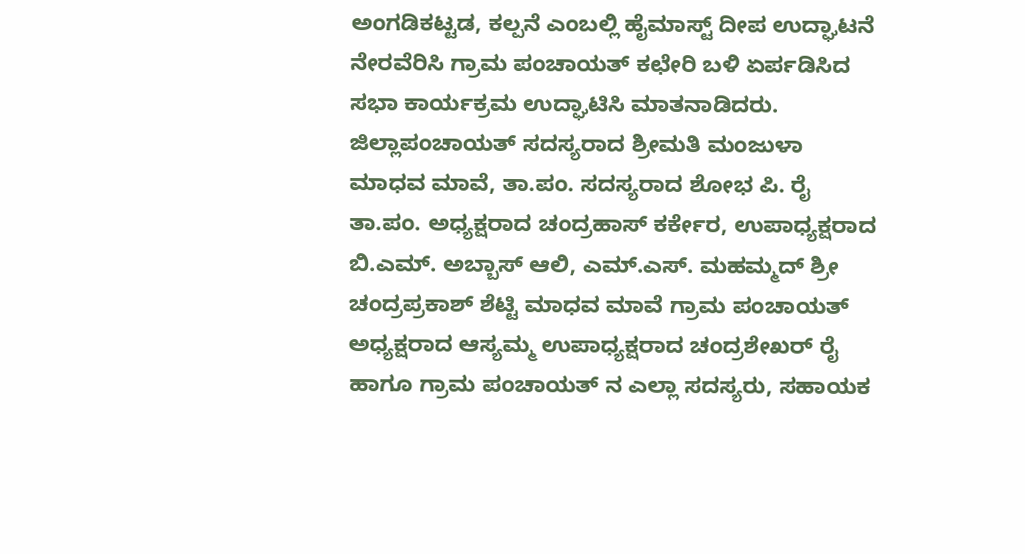ಅಂಗಡಿಕಟ್ಟಡ, ಕಲ್ಪನೆ ಎಂಬಲ್ಲಿ ಹೈಮಾಸ್ಟ್ ದೀಪ ಉದ್ಘಾಟನೆ ನೇರವೆರಿಸಿ ಗ್ರಾಮ ಪಂಚಾಯತ್ ಕಛೇರಿ ಬಳಿ ಏರ್ಪಡಿಸಿದ ಸಭಾ ಕಾರ್ಯಕ್ರಮ ಉದ್ಘಾಟಿಸಿ ಮಾತನಾಡಿದರು.
ಜಿಲ್ಲಾಪಂಚಾಯತ್ ಸದಸ್ಯರಾದ ಶ್ರೀಮತಿ ಮಂಜುಳಾ ಮಾಧವ ಮಾವೆ, ತಾ.ಪಂ. ಸದಸ್ಯರಾದ ಶೋಭ ಪಿ. ರೈ ತಾ.ಪಂ. ಅಧ್ಯಕ್ಷರಾದ ಚಂದ್ರಹಾಸ್ ಕರ್ಕೇರ, ಉಪಾಧ್ಯಕ್ಷರಾದ ಬಿ.ಎಮ್. ಅಬ್ಬಾಸ್ ಆಲಿ, ಎಮ್.ಎಸ್. ಮಹಮ್ಮದ್ ಶ್ರೀ ಚಂದ್ರಪ್ರಕಾಶ್ ಶೆಟ್ಟಿ ಮಾಧವ ಮಾವೆ ಗ್ರಾಮ ಪಂಚಾಯತ್ ಅಧ್ಯಕ್ಷರಾದ ಆಸ್ಯಮ್ಮ ಉಪಾಧ್ಯಕ್ಷರಾದ ಚಂದ್ರಶೇಖರ್ ರೈ ಹಾಗೂ ಗ್ರಾಮ ಪಂಚಾಯತ್ ನ ಎಲ್ಲಾ ಸದಸ್ಯರು, ಸಹಾಯಕ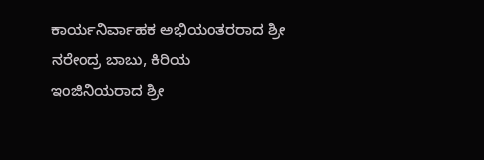ಕಾರ್ಯನಿರ್ವಾಹಕ ಅಭಿಯಂತರರಾದ ಶ್ರೀ ನರೇಂದ್ರ ಬಾಬು, ಕಿರಿಯ ಇಂಜಿನಿಯರಾದ ಶ್ರೀ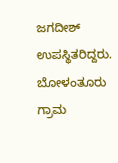ಜಗದೀಶ್ ಉಪಸ್ಥಿತರಿದ್ದರು.
ಬೋಳಂತೂರು ಗ್ರಾಮ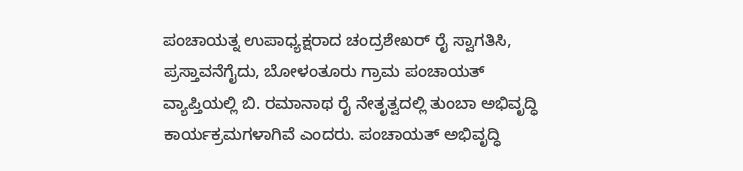ಪಂಚಾಯತ್ನ ಉಪಾಧ್ಯಕ್ಷರಾದ ಚಂದ್ರಶೇಖರ್ ರೈ ಸ್ವಾಗತಿಸಿ, ಪ್ರಸ್ತಾವನೆಗೈದು, ಬೋಳಂತೂರು ಗ್ರಾಮ ಪಂಚಾಯತ್ ವ್ಯಾಪ್ತಿಯಲ್ಲಿ ಬಿ. ರಮಾನಾಥ ರೈ ನೇತೃತ್ವದಲ್ಲಿ ತುಂಬಾ ಅಭಿವೃದ್ಧಿ ಕಾರ್ಯಕ್ರಮಗಳಾಗಿವೆ ಎಂದರು. ಪಂಚಾಯತ್ ಅಭಿವೃದ್ಧಿ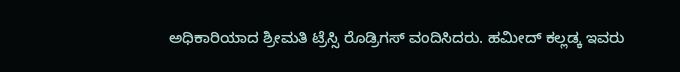ಅಧಿಕಾರಿಯಾದ ಶ್ರೀಮತಿ ಟ್ರೆಸ್ಸಿ ರೊಡ್ರಿಗಸ್ ವಂದಿಸಿದರು. ಹಮೀದ್ ಕಲ್ಲಡ್ಕ ಇವರು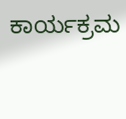ಕಾರ್ಯಕ್ರಮ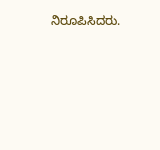ನಿರೂಪಿಸಿದರು.